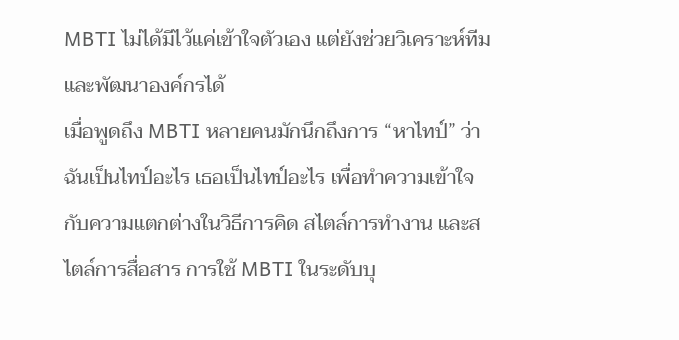MBTI ไม่ได้มีไว้แค่เข้าใจตัวเอง แต่ยังช่วยวิเคราะห์ทีมและพัฒนาองค์กรได้
เมื่อพูดถึง MBTI หลายคนมักนึกถึงการ “หาไทป์” ว่าฉันเป็นไทป์อะไร เธอเป็นไทป์อะไร เพื่อทำความเข้าใจกับความแตกต่างในวิธีการคิด สไตล์การทำงาน และสไตล์การสื่อสาร การใช้ MBTI ในระดับบุ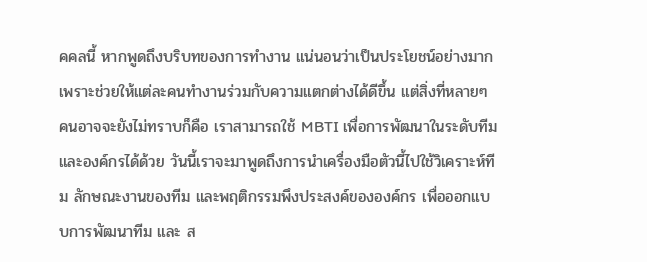คคลนี้ หากพูดถึงบริบทของการทำงาน แน่นอนว่าเป็นประโยชน์อย่างมาก เพราะช่วยให้แต่ละคนทำงานร่วมกับความแตกต่างได้ดีขึ้น แต่สิ่งที่หลายๆ คนอาจจะยังไม่ทราบก็คือ เราสามารถใช้ MBTI เพื่อการพัฒนาในระดับทีมและองค์กรได้ด้วย วันนี้เราจะมาพูดถึงการนำเครื่องมือตัวนี้ไปใช้วิเคราะห์ทีม ลักษณะงานของทีม และพฤติกรรมพึงประสงค์ขององค์กร เพื่อออกแบบการพัฒนาทีม และ ส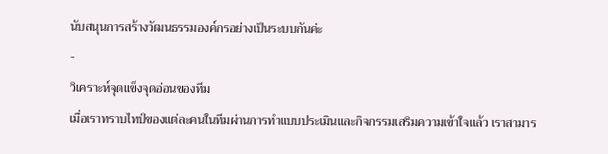นับสนุนการสร้างวัฒนธรรมองค์กรอย่างเป็นระบบกันค่ะ
-
วิเคราะห์จุดแข็งจุดอ่อนของทีม
เมื่อเราทราบไทป์ของแต่ละคนในทีมผ่านการทำแบบประเมินและกิจกรรมเสริมความเข้าใจแล้ว เราสามาร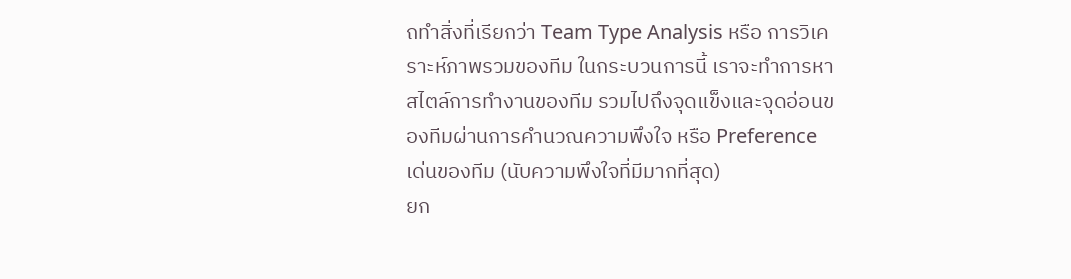ถทำสิ่งที่เรียกว่า Team Type Analysis หรือ การวิเคราะห์ภาพรวมของทีม ในกระบวนการนี้ เราจะทำการหาสไตล์การทำงานของทีม รวมไปถึงจุดแข็งและจุดอ่อนของทีมผ่านการคำนวณความพึงใจ หรือ Preference เด่นของทีม (นับความพึงใจที่มีมากที่สุด)
ยก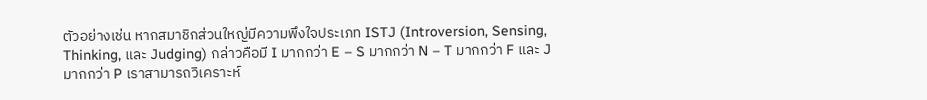ตัวอย่างเช่น หากสมาชิกส่วนใหญ่มีความพึงใจประเภท ISTJ (Introversion, Sensing, Thinking, และ Judging) กล่าวคือมี I มากกว่า E – S มากกว่า N – T มากกว่า F และ J มากกว่า P เราสามารถวิเคราะห์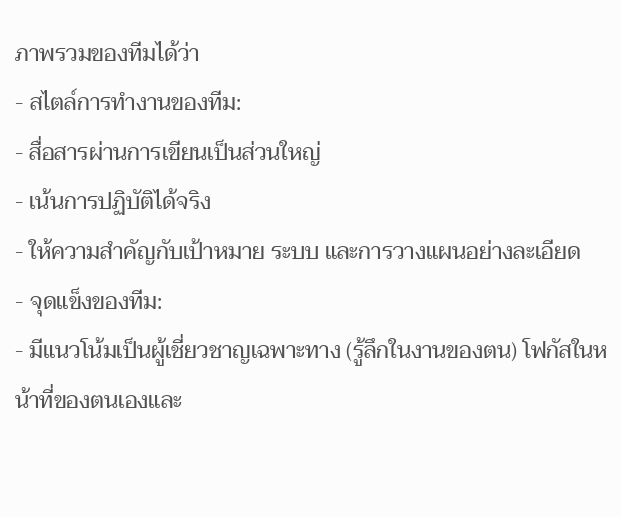ภาพรวมของทีมได้ว่า
- สไตล์การทำงานของทีม:
- สื่อสารผ่านการเขียนเป็นส่วนใหญ่
- เน้นการปฏิบัติได้จริง
- ให้ความสำคัญกับเป้าหมาย ระบบ และการวางแผนอย่างละเอียด
- จุดแข็งของทีม:
- มีแนวโน้มเป็นผู้เชี่ยวชาญเฉพาะทาง (รู้ลึกในงานของตน) โฟกัสในหน้าที่ของตนเองและ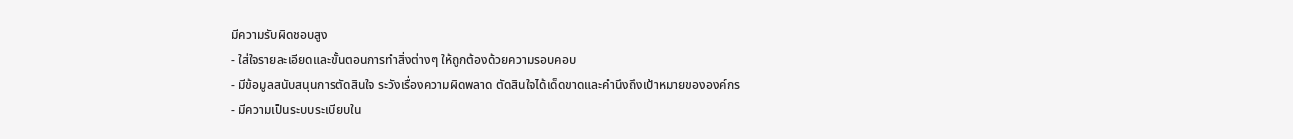มีความรับผิดชอบสูง
- ใส่ใจรายละเอียดและขั้นตอนการทำสิ่งต่างๆ ให้ถูกต้องด้วยความรอบคอบ
- มีข้อมูลสนับสนุนการตัดสินใจ ระวังเรื่องความผิดพลาด ตัดสินใจได้เด็ดขาดและคำนึงถึงเป้าหมายขององค์กร
- มีความเป็นระบบระเบียบใน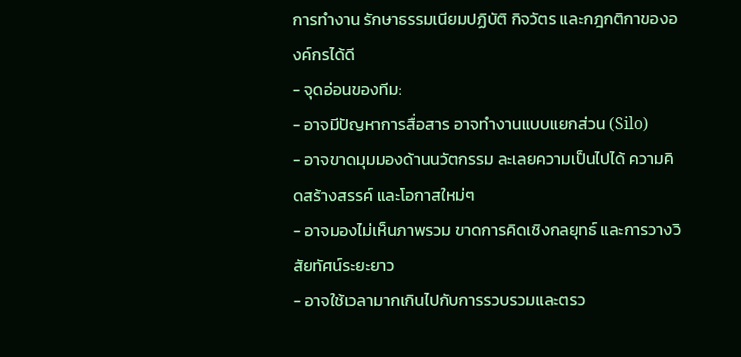การทำงาน รักษาธรรมเนียมปฏิบัติ กิจวัตร และกฎกติกาขององค์กรได้ดี
- จุดอ่อนของทีม:
- อาจมีปัญหาการสื่อสาร อาจทำงานแบบแยกส่วน (Silo)
- อาจขาดมุมมองด้านนวัตกรรม ละเลยความเป็นไปได้ ความคิดสร้างสรรค์ และโอกาสใหม่ๆ
- อาจมองไม่เห็นภาพรวม ขาดการคิดเชิงกลยุทธ์ และการวางวิสัยทัศน์ระยะยาว
- อาจใช้เวลามากเกินไปกับการรวบรวมและตรว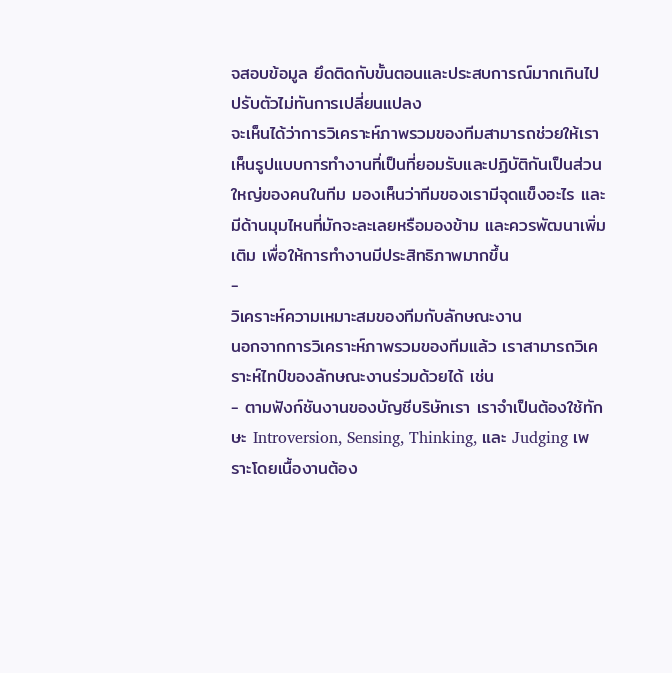จสอบข้อมูล ยึดติดกับขั้นตอนและประสบการณ์มากเกินไป ปรับตัวไม่ทันการเปลี่ยนแปลง
จะเห็นได้ว่าการวิเคราะห์ภาพรวมของทีมสามารถช่วยให้เราเห็นรูปแบบการทำงานที่เป็นที่ยอมรับและปฏิบัติกันเป็นส่วนใหญ่ของคนในทีม มองเห็นว่าทีมของเรามีจุดแข็งอะไร และมีด้านมุมไหนที่มักจะละเลยหรือมองข้าม และควรพัฒนาเพิ่มเติม เพื่อให้การทำงานมีประสิทธิภาพมากขึ้น
-
วิเคราะห์ความเหมาะสมของทีมกับลักษณะงาน
นอกจากการวิเคราะห์ภาพรวมของทีมแล้ว เราสามารถวิเคราะห์ไทป์ของลักษณะงานร่วมด้วยได้ เช่น
- ตามฟังก์ชันงานของบัญชีบริษัทเรา เราจำเป็นต้องใช้ทักษะ Introversion, Sensing, Thinking, และ Judging เพราะโดยเนื้องานต้อง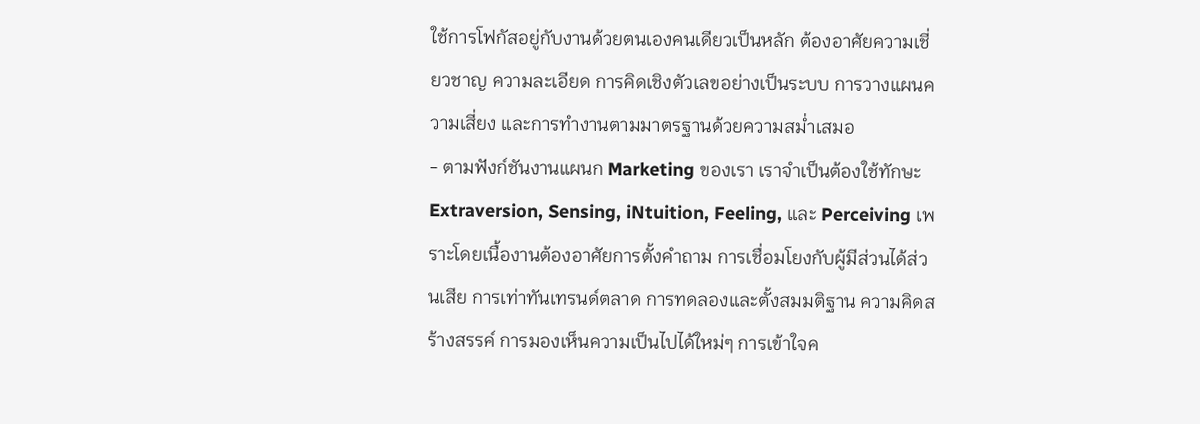ใช้การโฟกัสอยู่กับงานด้วยตนเองคนเดียวเป็นหลัก ต้องอาศัยความเชี่ยวชาญ ความละเอียด การคิดเชิงตัวเลขอย่างเป็นระบบ การวางแผนความเสี่ยง และการทำงานตามมาตรฐานด้วยความสม่ำเสมอ
- ตามฟังก์ชันงานแผนก Marketing ของเรา เราจำเป็นต้องใช้ทักษะ Extraversion, Sensing, iNtuition, Feeling, และ Perceiving เพราะโดยเนื้องานต้องอาศัยการตั้งคำถาม การเชื่อมโยงกับผู้มีส่วนได้ส่วนเสีย การเท่าทันเทรนด์ตลาด การทดลองและตั้งสมมติฐาน ความคิดสร้างสรรค์ การมองเห็นความเป็นไปได้ใหม่ๆ การเข้าใจค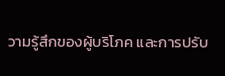วามรู้สึกของผู้บริโภค และการปรับ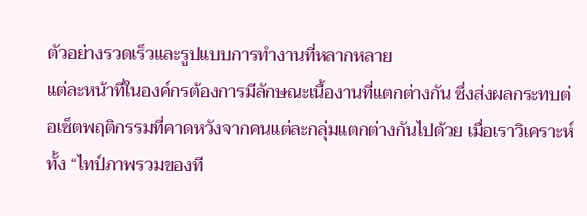ตัวอย่างรวดเร็วและรูปแบบการทำงานที่หลากหลาย
แต่ละหน้าที่ในองค์กรต้องการมีลักษณะเนื้องานที่แตกต่างกัน ซึ่งส่งผลกระทบต่อเซ็ตพฤติกรรมที่คาดหวังจากคนแต่ละกลุ่มแตกต่างกันไปด้วย เมื่อเราวิเคราะห์ทั้ง “ไทป์ภาพรวมของที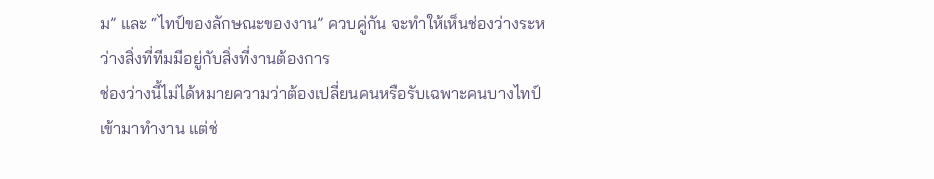ม” และ “ไทป์ของลักษณะของงาน” ควบคู่กัน จะทำให้เห็นช่องว่างระหว่างสิ่งที่ทีมมีอยู่กับสิ่งที่งานต้องการ
ช่องว่างนี้ไม่ได้หมายความว่าต้องเปลี่ยนคนหรือรับเฉพาะคนบางไทป์เข้ามาทำงาน แต่ช่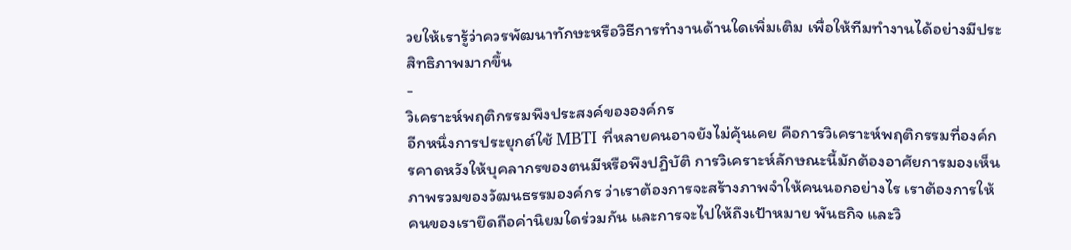วยให้เรารู้ว่าควรพัฒนาทักษะหรือวิธีการทำงานด้านใดเพิ่มเติม เพื่อให้ทีมทำงานได้อย่างมีประสิทธิภาพมากขึ้น
-
วิเคราะห์พฤติกรรมพึงประสงค์ขององค์กร
อีกหนึ่งการประยุกต์ใช้ MBTI ที่หลายคนอาจยังไม่คุ้นเคย คือการวิเคราะห์พฤติกรรมที่องค์กรคาดหวังให้บุคลากรของตนมีหรือพึงปฏิบัติ การวิเคราะห์ลักษณะนี้มักต้องอาศัยการมองเห็นภาพรวมของวัฒนธรรมองค์กร ว่าเราต้องการจะสร้างภาพจำให้คนนอกอย่างไร เราต้องการให้คนของเรายึดถือค่านิยมใดร่วมกัน และการจะไปให้ถึงเป้าหมาย พันธกิจ และวิ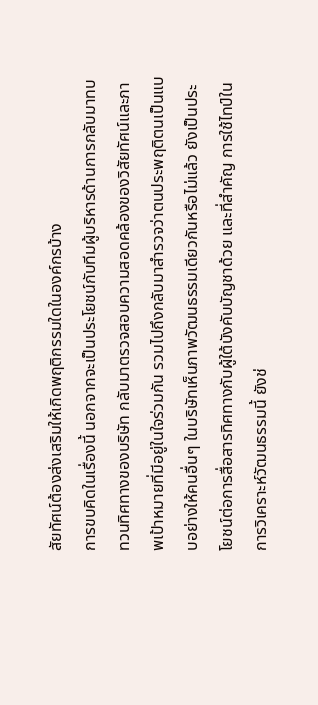สัยทัศน์ต้องส่งเสริมให้เกิดพฤติกรรมใดในองค์กรบ้าง
การขบคิดในเรื่องนี้ นอกจากจะเป็นประโยชน์กับทีมผู้บริหารด้านการกลับมาทบทวนทิศทางของบริษัท กลับมาตรวจสอบความสอดคล้องของวิสัยทัศน์และภาพเป้าหมายที่มีอยู่ในใจร่วมกัน รวมไปถึงกลับมาสำรวจว่าตนประพฤติตนเป็นแบบอย่างให้คนอื่นๆ ในบริษัทเห็นภาพวัฒนธรรมเดียวกันหรือไม่แล้ว ยังเป็นประโยชน์ต่อการสื่อสารทิศทางกับผู้ใต้บังคับบัญชาด้วย และที่สำคัญ การใช้ไทป์ในการวิเคราะห์วัฒนธรรมนี้ ยังช่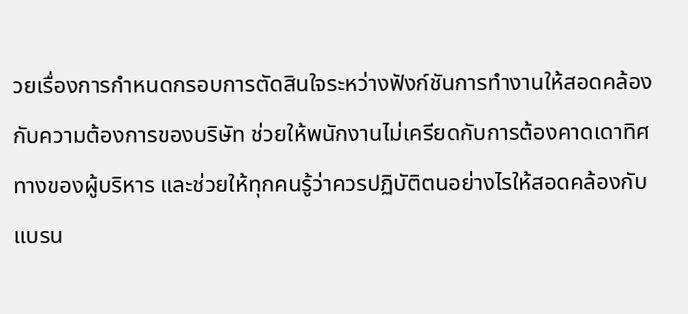วยเรื่องการกำหนดกรอบการตัดสินใจระหว่างฟังก์ชันการทำงานให้สอดคล้องกับความต้องการของบริษัท ช่วยให้พนักงานไม่เครียดกับการต้องคาดเดาทิศทางของผู้บริหาร และช่วยให้ทุกคนรู้ว่าควรปฏิบัติตนอย่างไรให้สอดคล้องกับแบรน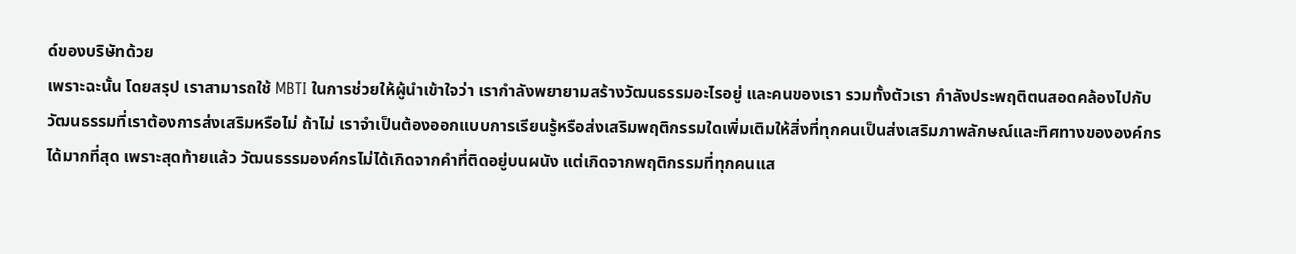ด์ของบริษัทด้วย
เพราะฉะนั้น โดยสรุป เราสามารถใช้ MBTI ในการช่วยให้ผู้นำเข้าใจว่า เรากำลังพยายามสร้างวัฒนธรรมอะไรอยู่ และคนของเรา รวมทั้งตัวเรา กำลังประพฤติตนสอดคล้องไปกับวัฒนธรรมที่เราต้องการส่งเสริมหรือไม่ ถ้าไม่ เราจำเป็นต้องออกแบบการเรียนรู้หรือส่งเสริมพฤติกรรมใดเพิ่มเติมให้สิ่งที่ทุกคนเป็นส่งเสริมภาพลักษณ์และทิศทางขององค์กรได้มากที่สุด เพราะสุดท้ายแล้ว วัฒนธรรมองค์กรไม่ได้เกิดจากคำที่ติดอยู่บนผนัง แต่เกิดจากพฤติกรรมที่ทุกคนแส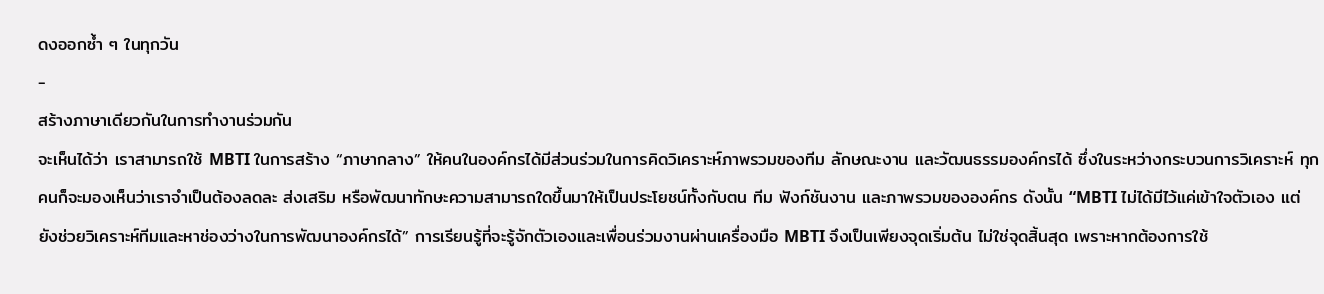ดงออกซ้ำ ๆ ในทุกวัน
-
สร้างภาษาเดียวกันในการทำงานร่วมกัน
จะเห็นได้ว่า เราสามารถใช้ MBTI ในการสร้าง “ภาษากลาง” ให้คนในองค์กรได้มีส่วนร่วมในการคิดวิเคราะห์ภาพรวมของทีม ลักษณะงาน และวัฒนธรรมองค์กรได้ ซึ่งในระหว่างกระบวนการวิเคราะห์ ทุกคนก็จะมองเห็นว่าเราจำเป็นต้องลดละ ส่งเสริม หรือพัฒนาทักษะความสามารถใดขึ้นมาให้เป็นประโยชน์ทั้งกับตน ทีม ฟังก์ชันงาน และภาพรวมขององค์กร ดังนั้น “MBTI ไม่ได้มีไว้แค่เข้าใจตัวเอง แต่ยังช่วยวิเคราะห์ทีมและหาช่องว่างในการพัฒนาองค์กรได้” การเรียนรู้ที่จะรู้จักตัวเองและเพื่อนร่วมงานผ่านเครื่องมือ MBTI จึงเป็นเพียงจุดเริ่มต้น ไม่ใช่จุดสิ้นสุด เพราะหากต้องการใช้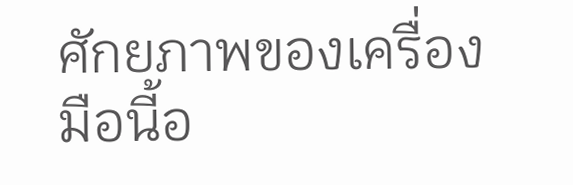ศักยภาพของเครื่องมือนี้อ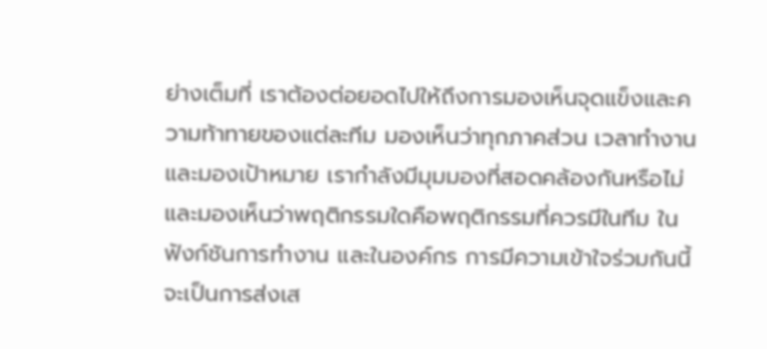ย่างเต็มที่ เราต้องต่อยอดไปให้ถึงการมองเห็นจุดแข็งและความท้าทายของแต่ละทีม มองเห็นว่าทุกภาคส่วน เวลาทำงานและมองเป้าหมาย เรากำลังมีมุมมองที่สอดคล้องกันหรือไม่ และมองเห็นว่าพฤติกรรมใดคือพฤติกรรมที่ควรมีในทีม ในฟังก์ชันการทำงาน และในองค์กร การมีความเข้าใจร่วมกันนี้จะเป็นการส่งเส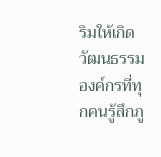ริมให้เกิดวัฒนธรรมองค์กรที่ทุกคนรู้สึกภู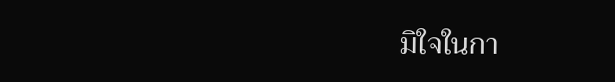มิใจในกา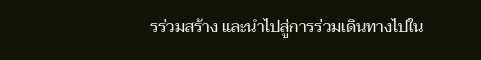รร่วมสร้าง และนำไปสู่การร่วมเดินทางไปใน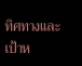ทิศทางและเป้าห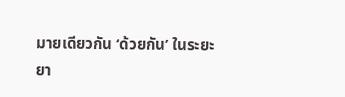มายเดียวกัน ‘ด้วยกัน’ ในระยะยา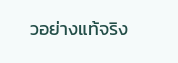วอย่างแท้จริง